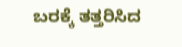ಬರಕ್ಕೆ ತತ್ತರಿಸಿದ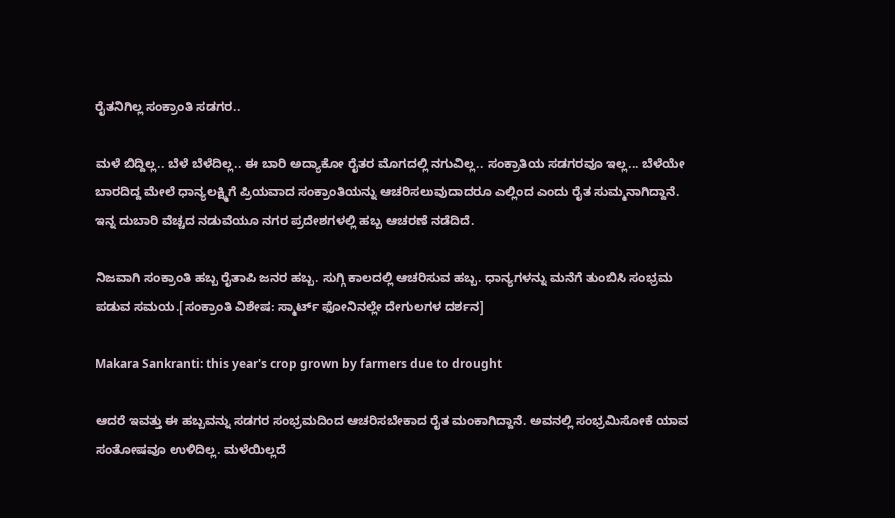ರೈತನಿಗಿಲ್ಲ ಸಂಕ್ರಾಂತಿ ಸಡಗರ..

ಮಳೆ ಬಿದ್ದಿಲ್ಲ.. ಬೆಳೆ ಬೆಳೆದಿಲ್ಲ.. ಈ ಬಾರಿ ಅದ್ಯಾಕೋ ರೈತರ ಮೊಗದಲ್ಲಿ ನಗುವಿಲ್ಲ.. ಸಂಕ್ರಾತಿಯ ಸಡಗರವೂ ಇಲ್ಲ... ಬೆಳೆಯೇ ಬಾರದಿದ್ದ ಮೇಲೆ ಧಾನ್ಯಲಕ್ಷ್ಮಿಗೆ ಪ್ರಿಯವಾದ ಸಂಕ್ರಾಂತಿಯನ್ನು ಆಚರಿಸಲುವುದಾದರೂ ಎಲ್ಲಿಂದ ಎಂದು ರೈತ ಸುಮ್ಮನಾಗಿದ್ದಾನೆ. ಇನ್ನ ದುಬಾರಿ ವೆಚ್ಚದ ನಡುವೆಯೂ ನಗರ ಪ್ರದೇಶಗಳಲ್ಲಿ ಹಬ್ಬ ಆಚರಣೆ ನಡೆದಿದೆ.

ನಿಜವಾಗಿ ಸಂಕ್ರಾಂತಿ ಹಬ್ಬ ರೈತಾಪಿ ಜನರ ಹಬ್ಬ. ಸುಗ್ಗಿ ಕಾಲದಲ್ಲಿ ಆಚರಿಸುವ ಹಬ್ಬ. ಧಾನ್ಯಗಳನ್ನು ಮನೆಗೆ ತುಂಬಿಸಿ ಸಂಭ್ರಮ ಪಡುವ ಸಮಯ.[ಸಂಕ್ರಾಂತಿ ವಿಶೇಷ: ಸ್ಮಾರ್ಟ್ ಫೋನಿನಲ್ಲೇ ದೇಗುಲಗಳ ದರ್ಶನ]

Makara Sankranti: this year's crop grown by farmers due to drought

ಆದರೆ ಇವತ್ತು ಈ ಹಬ್ಬವನ್ನು ಸಡಗರ ಸಂಭ್ರಮದಿಂದ ಆಚರಿಸಬೇಕಾದ ರೈತ ಮಂಕಾಗಿದ್ದಾನೆ. ಅವನಲ್ಲಿ ಸಂಭ್ರಮಿಸೋಕೆ ಯಾವ ಸಂತೋಷವೂ ಉಳಿದಿಲ್ಲ. ಮಳೆಯಿಲ್ಲದೆ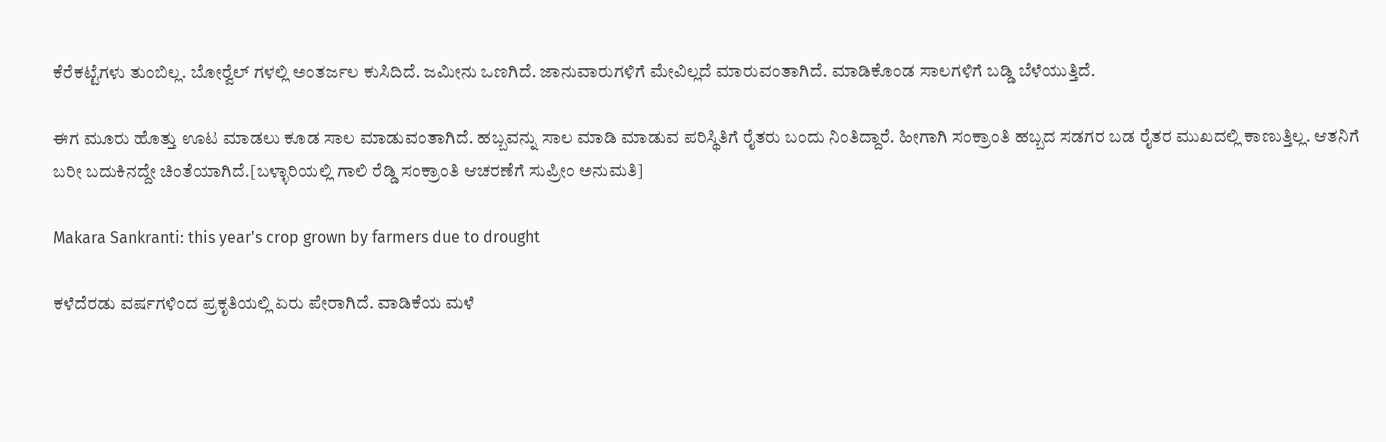ಕೆರೆಕಟ್ಟೆಗಳು ತುಂಬಿಲ್ಲ. ಬೋರ್‍ವೆಲ್ ಗಳಲ್ಲಿ ಅಂತರ್ಜಲ ಕುಸಿದಿದೆ. ಜಮೀನು ಒಣಗಿದೆ. ಜಾನುವಾರುಗಳಿಗೆ ಮೇವಿಲ್ಲದೆ ಮಾರುವಂತಾಗಿದೆ. ಮಾಡಿಕೊಂಡ ಸಾಲಗಳಿಗೆ ಬಡ್ಡಿ ಬೆಳೆಯುತ್ತಿದೆ.

ಈಗ ಮೂರು ಹೊತ್ತು ಊಟ ಮಾಡಲು ಕೂಡ ಸಾಲ ಮಾಡುವಂತಾಗಿದೆ. ಹಬ್ಬವನ್ನು ಸಾಲ ಮಾಡಿ ಮಾಡುವ ಪರಿಸ್ಥಿತಿಗೆ ರೈತರು ಬಂದು ನಿಂತಿದ್ದಾರೆ. ಹೀಗಾಗಿ ಸಂಕ್ರಾಂತಿ ಹಬ್ಬದ ಸಡಗರ ಬಡ ರೈತರ ಮುಖದಲ್ಲಿ ಕಾಣುತ್ತಿಲ್ಲ. ಆತನಿಗೆ ಬರೀ ಬದುಕಿನದ್ದೇ ಚಿಂತೆಯಾಗಿದೆ.[ಬಳ್ಳಾರಿಯಲ್ಲಿ ಗಾಲಿ ರೆಡ್ಡಿ ಸಂಕ್ರಾಂತಿ ಆಚರಣೆಗೆ ಸುಪ್ರೀಂ ಅನುಮತಿ]

Makara Sankranti: this year's crop grown by farmers due to drought

ಕಳೆದೆರಡು ವರ್ಷಗಳಿಂದ ಪ್ರಕೃತಿಯಲ್ಲಿ ಏರು ಪೇರಾಗಿದೆ. ವಾಡಿಕೆಯ ಮಳೆ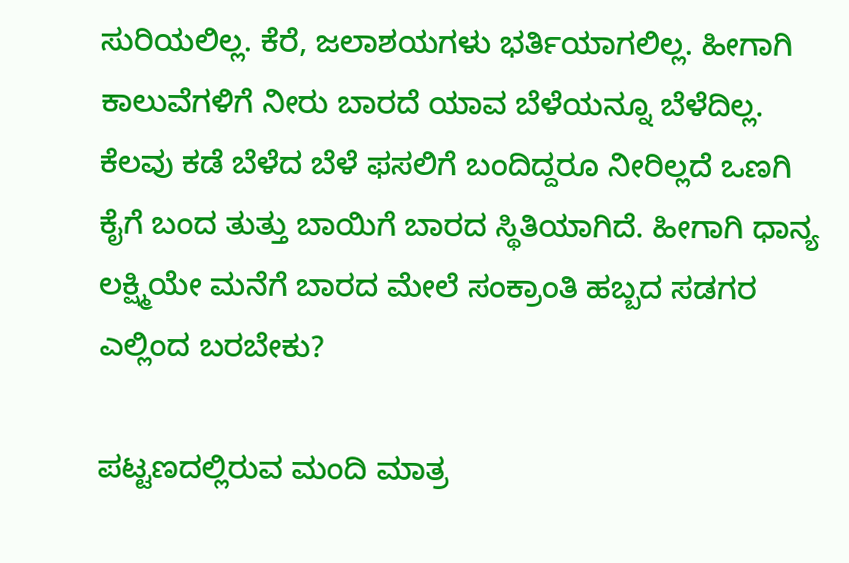ಸುರಿಯಲಿಲ್ಲ. ಕೆರೆ, ಜಲಾಶಯಗಳು ಭರ್ತಿಯಾಗಲಿಲ್ಲ. ಹೀಗಾಗಿ ಕಾಲುವೆಗಳಿಗೆ ನೀರು ಬಾರದೆ ಯಾವ ಬೆಳೆಯನ್ನೂ ಬೆಳೆದಿಲ್ಲ. ಕೆಲವು ಕಡೆ ಬೆಳೆದ ಬೆಳೆ ಫಸಲಿಗೆ ಬಂದಿದ್ದರೂ ನೀರಿಲ್ಲದೆ ಒಣಗಿ ಕೈಗೆ ಬಂದ ತುತ್ತು ಬಾಯಿಗೆ ಬಾರದ ಸ್ಥಿತಿಯಾಗಿದೆ. ಹೀಗಾಗಿ ಧಾನ್ಯ ಲಕ್ಷ್ಮಿಯೇ ಮನೆಗೆ ಬಾರದ ಮೇಲೆ ಸಂಕ್ರಾಂತಿ ಹಬ್ಬದ ಸಡಗರ ಎಲ್ಲಿಂದ ಬರಬೇಕು?

ಪಟ್ಟಣದಲ್ಲಿರುವ ಮಂದಿ ಮಾತ್ರ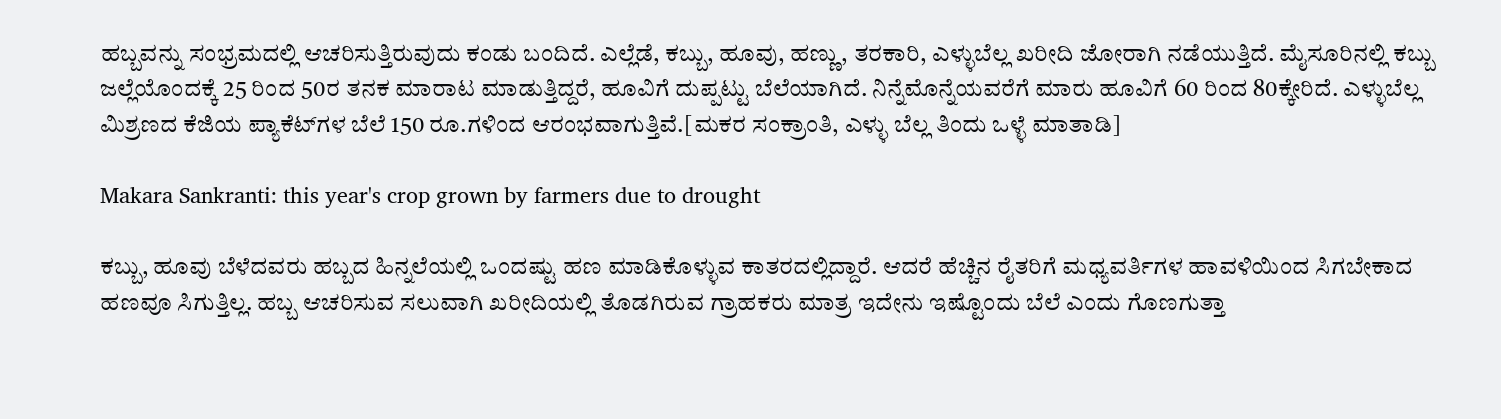ಹಬ್ಬವನ್ನು ಸಂಭ್ರಮದಲ್ಲಿ ಆಚರಿಸುತ್ತಿರುವುದು ಕಂಡು ಬಂದಿದೆ. ಎಲ್ಲೆಡೆ, ಕಬ್ಬು, ಹೂವು, ಹಣ್ಣು, ತರಕಾರಿ, ಎಳ್ಳುಬೆಲ್ಲ ಖರೀದಿ ಜೋರಾಗಿ ನಡೆಯುತ್ತಿದೆ. ಮೈಸೂರಿನಲ್ಲಿ ಕಬ್ಬು ಜಲ್ಲೆಯೊಂದಕ್ಕೆ 25 ರಿಂದ 50ರ ತನಕ ಮಾರಾಟ ಮಾಡುತ್ತಿದ್ದರೆ, ಹೂವಿಗೆ ದುಪ್ಪಟ್ಟು ಬೆಲೆಯಾಗಿದೆ. ನಿನ್ನೆಮೊನ್ನೆಯವರೆಗೆ ಮಾರು ಹೂವಿಗೆ 60 ರಿಂದ 80ಕ್ಕೇರಿದೆ. ಎಳ್ಳುಬೆಲ್ಲ ಮಿಶ್ರಣದ ಕೆಜಿಯ ಪ್ಯಾಕೆಟ್‍ಗಳ ಬೆಲೆ 150 ರೂ.ಗಳಿಂದ ಆರಂಭವಾಗುತ್ತಿವೆ.[ಮಕರ ಸಂಕ್ರಾಂತಿ, ಎಳ್ಳು ಬೆಲ್ಲ ತಿಂದು ಒಳ್ಳೆ ಮಾತಾಡಿ]

Makara Sankranti: this year's crop grown by farmers due to drought

ಕಬ್ಬು, ಹೂವು ಬೆಳೆದವರು ಹಬ್ಬದ ಹಿನ್ನಲೆಯಲ್ಲಿ ಒಂದಷ್ಟು ಹಣ ಮಾಡಿಕೊಳ್ಳುವ ಕಾತರದಲ್ಲಿದ್ದಾರೆ. ಆದರೆ ಹೆಚ್ಚಿನ ರೈತರಿಗೆ ಮಧ್ಯವರ್ತಿಗಳ ಹಾವಳಿಯಿಂದ ಸಿಗಬೇಕಾದ ಹಣವೂ ಸಿಗುತ್ತಿಲ್ಲ. ಹಬ್ಬ ಆಚರಿಸುವ ಸಲುವಾಗಿ ಖರೀದಿಯಲ್ಲಿ ತೊಡಗಿರುವ ಗ್ರಾಹಕರು ಮಾತ್ರ ಇದೇನು ಇಷ್ಟೊಂದು ಬೆಲೆ ಎಂದು ಗೊಣಗುತ್ತಾ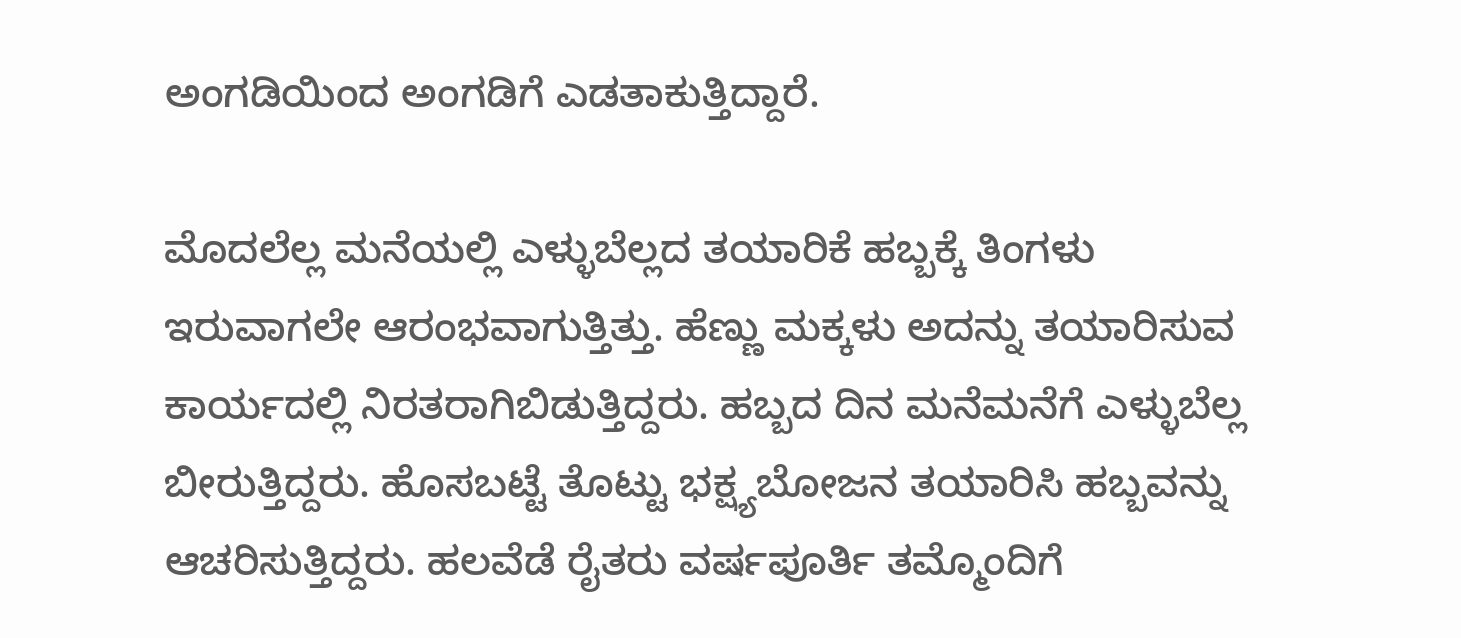ಅಂಗಡಿಯಿಂದ ಅಂಗಡಿಗೆ ಎಡತಾಕುತ್ತಿದ್ದಾರೆ.

ಮೊದಲೆಲ್ಲ ಮನೆಯಲ್ಲಿ ಎಳ್ಳುಬೆಲ್ಲದ ತಯಾರಿಕೆ ಹಬ್ಬಕ್ಕೆ ತಿಂಗಳು ಇರುವಾಗಲೇ ಆರಂಭವಾಗುತ್ತಿತ್ತು. ಹೆಣ್ಣು ಮಕ್ಕಳು ಅದನ್ನು ತಯಾರಿಸುವ ಕಾರ್ಯದಲ್ಲಿ ನಿರತರಾಗಿಬಿಡುತ್ತಿದ್ದರು. ಹಬ್ಬದ ದಿನ ಮನೆಮನೆಗೆ ಎಳ್ಳುಬೆಲ್ಲ ಬೀರುತ್ತಿದ್ದರು. ಹೊಸಬಟ್ಟೆ ತೊಟ್ಟು ಭಕ್ಷ್ಯಬೋಜನ ತಯಾರಿಸಿ ಹಬ್ಬವನ್ನು ಆಚರಿಸುತ್ತಿದ್ದರು. ಹಲವೆಡೆ ರೈತರು ವರ್ಷಪೂರ್ತಿ ತಮ್ಮೊಂದಿಗೆ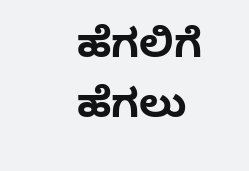ಹೆಗಲಿಗೆ ಹೆಗಲು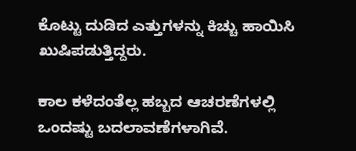ಕೊಟ್ಟು ದುಡಿದ ಎತ್ತುಗಳನ್ನು ಕಿಚ್ಚು ಹಾಯಿಸಿ ಖುಷಿಪಡುತ್ತಿದ್ದರು.

ಕಾಲ ಕಳೆದಂತೆಲ್ಲ ಹಬ್ಬದ ಆಚರಣೆಗಳಲ್ಲಿ ಒಂದಷ್ಟು ಬದಲಾವಣೆಗಳಾಗಿವೆ.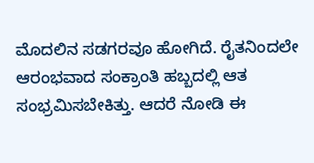ಮೊದಲಿನ ಸಡಗರವೂ ಹೋಗಿದೆ. ರೈತನಿಂದಲೇ ಆರಂಭವಾದ ಸಂಕ್ರಾಂತಿ ಹಬ್ಬದಲ್ಲಿ ಆತ ಸಂಭ್ರಮಿಸಬೇಕಿತ್ತು. ಆದರೆ ನೋಡಿ ಈ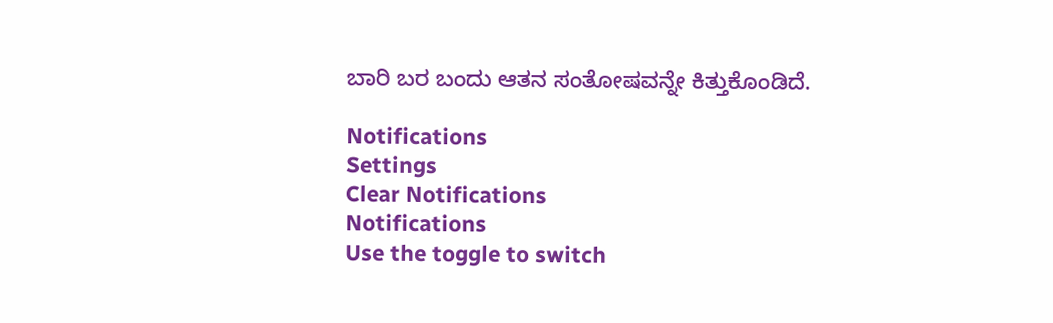ಬಾರಿ ಬರ ಬಂದು ಆತನ ಸಂತೋಷವನ್ನೇ ಕಿತ್ತುಕೊಂಡಿದೆ.

Notifications
Settings
Clear Notifications
Notifications
Use the toggle to switch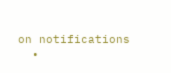on notifications
  •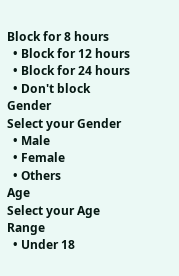Block for 8 hours
  • Block for 12 hours
  • Block for 24 hours
  • Don't block
Gender
Select your Gender
  • Male
  • Female
  • Others
Age
Select your Age Range
  • Under 18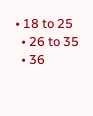• 18 to 25
  • 26 to 35
  • 36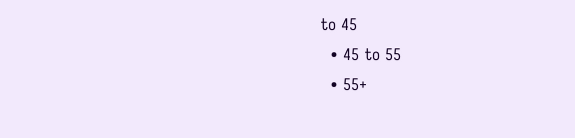to 45
  • 45 to 55
  • 55+